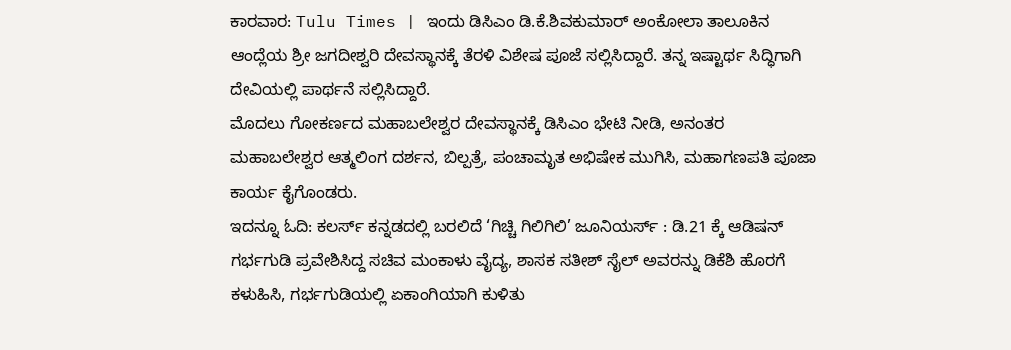ಕಾರವಾರ: Tulu Times | ಇಂದು ಡಿಸಿಎಂ ಡಿ.ಕೆ.ಶಿವಕುಮಾರ್ ಅಂಕೋಲಾ ತಾಲೂಕಿನ ಆಂದ್ಲೆಯ ಶ್ರೀ ಜಗದೀಶ್ವರಿ ದೇವಸ್ಥಾನಕ್ಕೆ ತೆರಳಿ ವಿಶೇಷ ಪೂಜೆ ಸಲ್ಲಿಸಿದ್ದಾರೆ. ತನ್ನ ಇಷ್ಟಾರ್ಥ ಸಿದ್ಧಿಗಾಗಿ ದೇವಿಯಲ್ಲಿ ಪಾರ್ಥನೆ ಸಲ್ಲಿಸಿದ್ದಾರೆ.
ಮೊದಲು ಗೋಕರ್ಣದ ಮಹಾಬಲೇಶ್ವರ ದೇವಸ್ಥಾನಕ್ಕೆ ಡಿಸಿಎಂ ಭೇಟಿ ನೀಡಿ, ಅನಂತರ ಮಹಾಬಲೇಶ್ವರ ಆತ್ಮಲಿಂಗ ದರ್ಶನ, ಬಿಲ್ಪತ್ರೆ, ಪಂಚಾಮೃತ ಅಭಿಷೇಕ ಮುಗಿಸಿ, ಮಹಾಗಣಪತಿ ಪೂಜಾ ಕಾರ್ಯ ಕೈಗೊಂಡರು.
ಇದನ್ನೂ ಓದಿ: ಕಲರ್ಸ್ ಕನ್ನಡದಲ್ಲಿ ಬರಲಿದೆ ‘ಗಿಚ್ಚಿ ಗಿಲಿಗಿಲಿ’ ಜೂನಿಯರ್ಸ್ : ಡಿ.21 ಕ್ಕೆ ಆಡಿಷನ್
ಗರ್ಭಗುಡಿ ಪ್ರವೇಶಿಸಿದ್ದ ಸಚಿವ ಮಂಕಾಳು ವೈದ್ಯ, ಶಾಸಕ ಸತೀಶ್ ಸೈಲ್ ಅವರನ್ನು ಡಿಕೆಶಿ ಹೊರಗೆ ಕಳುಹಿಸಿ, ಗರ್ಭಗುಡಿಯಲ್ಲಿ ಏಕಾಂಗಿಯಾಗಿ ಕುಳಿತು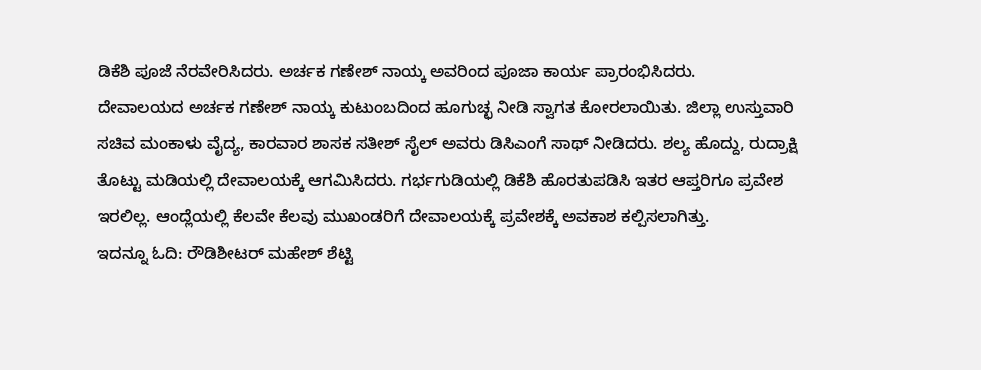ಡಿಕೆಶಿ ಪೂಜೆ ನೆರವೇರಿಸಿದರು. ಅರ್ಚಕ ಗಣೇಶ್ ನಾಯ್ಕ ಅವರಿಂದ ಪೂಜಾ ಕಾರ್ಯ ಪ್ರಾರಂಭಿಸಿದರು.
ದೇವಾಲಯದ ಅರ್ಚಕ ಗಣೇಶ್ ನಾಯ್ಕ ಕುಟುಂಬದಿಂದ ಹೂಗುಚ್ಛ ನೀಡಿ ಸ್ವಾಗತ ಕೋರಲಾಯಿತು. ಜಿಲ್ಲಾ ಉಸ್ತುವಾರಿ ಸಚಿವ ಮಂಕಾಳು ವೈದ್ಯ, ಕಾರವಾರ ಶಾಸಕ ಸತೀಶ್ ಸೈಲ್ ಅವರು ಡಿಸಿಎಂಗೆ ಸಾಥ್ ನೀಡಿದರು. ಶಲ್ಯ ಹೊದ್ದು, ರುದ್ರಾಕ್ಷಿ ತೊಟ್ಟು ಮಡಿಯಲ್ಲಿ ದೇವಾಲಯಕ್ಕೆ ಆಗಮಿಸಿದರು. ಗರ್ಭಗುಡಿಯಲ್ಲಿ ಡಿಕೆಶಿ ಹೊರತುಪಡಿಸಿ ಇತರ ಆಪ್ತರಿಗೂ ಪ್ರವೇಶ ಇರಲಿಲ್ಲ. ಆಂದ್ಲೆಯಲ್ಲಿ ಕೆಲವೇ ಕೆಲವು ಮುಖಂಡರಿಗೆ ದೇವಾಲಯಕ್ಕೆ ಪ್ರವೇಶಕ್ಕೆ ಅವಕಾಶ ಕಲ್ಪಿಸಲಾಗಿತ್ತು.
ಇದನ್ನೂ ಓದಿ: ರೌಡಿಶೀಟರ್ ಮಹೇಶ್ ಶೆಟ್ಟಿ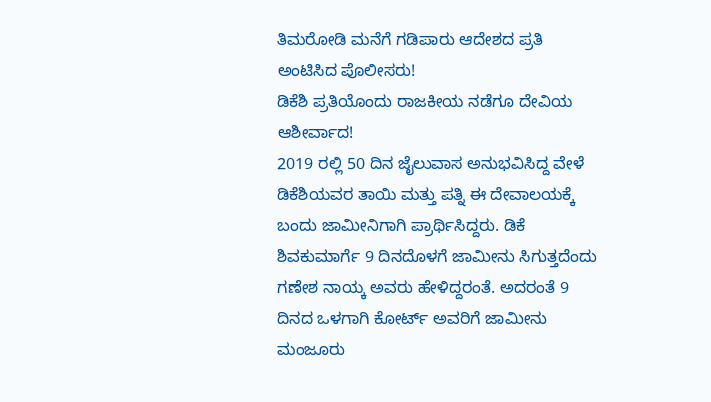ತಿಮರೋಡಿ ಮನೆಗೆ ಗಡಿಪಾರು ಆದೇಶದ ಪ್ರತಿ ಅಂಟಿಸಿದ ಪೊಲೀಸರು!
ಡಿಕೆಶಿ ಪ್ರತಿಯೊಂದು ರಾಜಕೀಯ ನಡೆಗೂ ದೇವಿಯ ಆಶೀರ್ವಾದ!
2019 ರಲ್ಲಿ 50 ದಿನ ಜೈಲುವಾಸ ಅನುಭವಿಸಿದ್ದ ವೇಳೆ ಡಿಕೆಶಿಯವರ ತಾಯಿ ಮತ್ತು ಪತ್ನಿ ಈ ದೇವಾಲಯಕ್ಕೆ ಬಂದು ಜಾಮೀನಿಗಾಗಿ ಪ್ರಾರ್ಥಿಸಿದ್ದರು. ಡಿಕೆ ಶಿವಕುಮಾರ್ಗೆ 9 ದಿನದೊಳಗೆ ಜಾಮೀನು ಸಿಗುತ್ತದೆಂದು ಗಣೇಶ ನಾಯ್ಕ ಅವರು ಹೇಳಿದ್ದರಂತೆ. ಅದರಂತೆ 9 ದಿನದ ಒಳಗಾಗಿ ಕೋರ್ಟ್ ಅವರಿಗೆ ಜಾಮೀನು ಮಂಜೂರು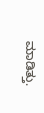ಮಾಡಿತ್ತು.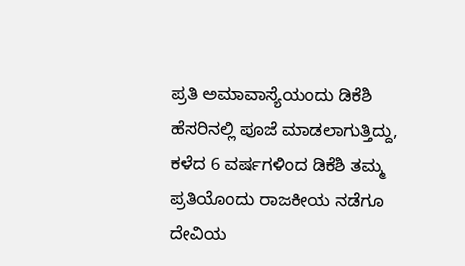ಪ್ರತಿ ಅಮಾವಾಸ್ಯೆಯಂದು ಡಿಕೆಶಿ ಹೆಸರಿನಲ್ಲಿ ಪೂಜೆ ಮಾಡಲಾಗುತ್ತಿದ್ದು, ಕಳೆದ 6 ವರ್ಷಗಳಿಂದ ಡಿಕೆಶಿ ತಮ್ಮ ಪ್ರತಿಯೊಂದು ರಾಜಕೀಯ ನಡೆಗೂ ದೇವಿಯ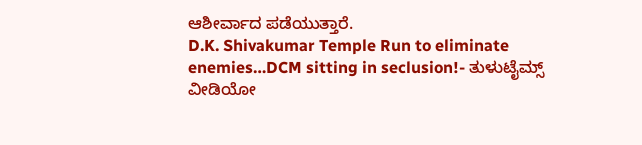ಆಶೀರ್ವಾದ ಪಡೆಯುತ್ತಾರೆ.
D.K. Shivakumar Temple Run to eliminate enemies…DCM sitting in seclusion!- ತುಳುಟೈಮ್ಸ್
ವೀಡಿಯೋ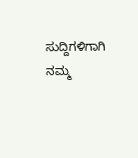ಸುದ್ದಿಗಳಿಗಾಗಿ ನಮ್ಮ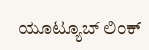ಯೂಟ್ಯೂಬ್ ಲಿಂಕ್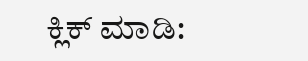ಕ್ಲಿಕ್ ಮಾಡಿ: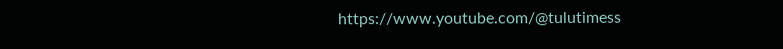https://www.youtube.com/@tulutimess